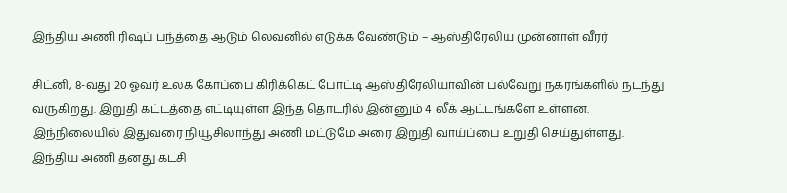இந்திய அணி ரிஷப் பந்த்தை ஆடும் லெவனில் எடுக்க வேண்டும் – ஆஸ்திரேலிய முன்னாள் வீரர்

சிட்னி, 8-வது 20 ஓவர் உலக கோப்பை கிரிக்கெட் போட்டி ஆஸ்திரேலியாவின் பல்வேறு நகரங்களில் நடந்து வருகிறது. இறுதி கட்டத்தை எட்டியுள்ள இந்த தொடரில் இன்னும் 4 லீக் ஆட்டங்களே உள்ளன. இந்நிலையில் இதுவரை நியூசிலாந்து அணி மட்டுமே அரை இறுதி வாய்ப்பை உறுதி செய்துள்ளது. இந்திய அணி தனது கடசி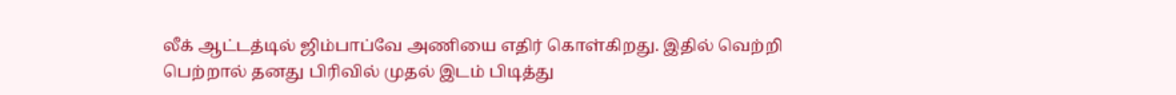லீக் ஆட்டத்டில் ஜிம்பாப்வே அணியை எதிர் கொள்கிறது. இதில் வெற்றி பெற்றால் தனது பிரிவில் முதல் இடம் பிடித்து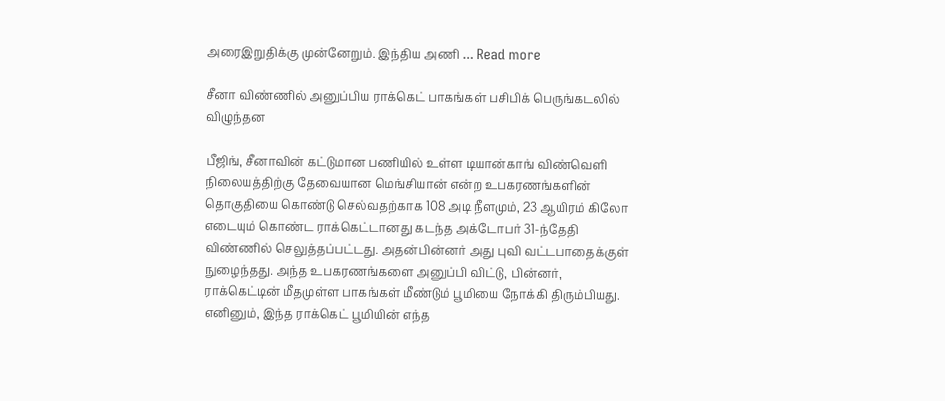அரைஇறுதிக்கு முன்னேறும். இந்திய அணி … Read more

சீனா விண்ணில் அனுப்பிய ராக்கெட் பாகங்கள் பசிபிக் பெருங்கடலில் விழுந்தன

பீஜிங், சீனாவின் கட்டுமான பணியில் உள்ள டியான்காங் விண்வெளி நிலையத்திற்கு தேவையான மெங்சியான் என்ற உபகரணங்களின் தொகுதியை கொண்டு செல்வதற்காக 108 அடி நீளமும், 23 ஆயிரம் கிலோ எடையும் கொண்ட ராக்கெட்டானது கடந்த அக்டோபர் 31-ந்தேதி விண்ணில் செலுத்தப்பட்டது. அதன்பின்னர் அது புவி வட்டபாதைக்குள் நுழைந்தது. அந்த உபகரணங்களை அனுப்பி விட்டு, பின்னர், ராக்கெட்டின் மீதமுள்ள பாகங்கள் மீண்டும் பூமியை நோக்கி திரும்பியது. எனினும், இந்த ராக்கெட் பூமியின் எந்த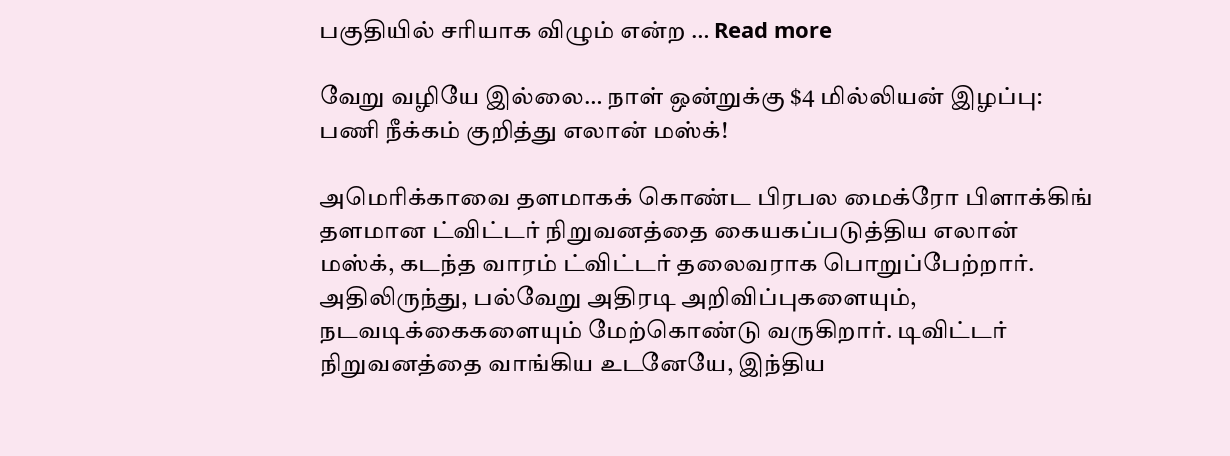பகுதியில் சரியாக விழும் என்ற … Read more

வேறு வழியே இல்லை… நாள் ஒன்றுக்கு $4 மில்லியன் இழப்பு: பணி நீக்கம் குறித்து எலான் மஸ்க்!

அமெரிக்காவை தளமாகக் கொண்ட பிரபல மைக்ரோ பிளாக்கிங் தளமான ட்விட்டர் நிறுவனத்தை கையகப்படுத்திய எலான் மஸ்க், கடந்த வாரம் ட்விட்டர் தலைவராக பொறுப்பேற்றார். அதிலிருந்து, பல்வேறு அதிரடி அறிவிப்புகளையும், நடவடிக்கைகளையும் மேற்கொண்டு வருகிறார். டிவிட்டர் நிறுவனத்தை வாங்கிய உடனேயே, இந்திய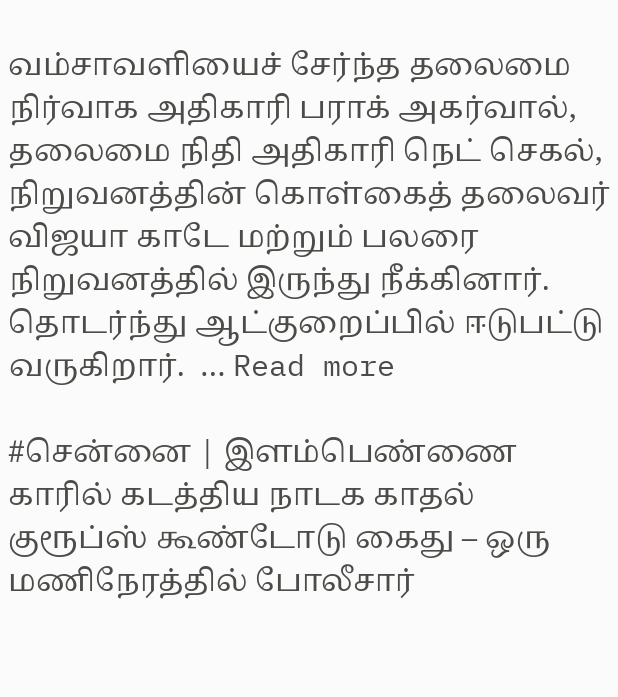வம்சாவளியைச் சேர்ந்த தலைமை நிர்வாக அதிகாரி பராக் அகர்வால், தலைமை நிதி அதிகாரி நெட் செகல், நிறுவனத்தின் கொள்கைத் தலைவர் விஜயா காடே மற்றும் பலரை நிறுவனத்தில் இருந்து நீக்கினார். தொடர்ந்து ஆட்குறைப்பில் ஈடுபட்டு வருகிறார்.  … Read more

#சென்னை | இளம்பெண்ணை காரில் கடத்திய நாடக காதல் குரூப்ஸ் கூண்டோடு கைது – ஒரு மணிநேரத்தில் போலீசார்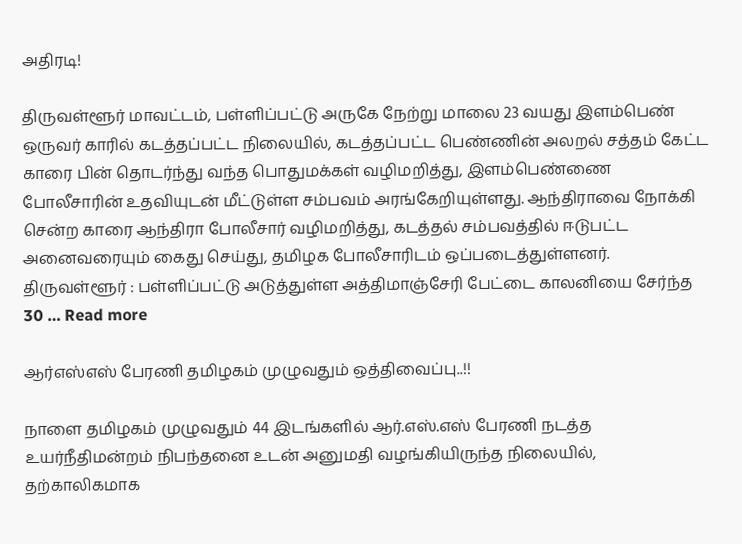அதிரடி!

திருவள்ளூர் மாவட்டம், பள்ளிப்பட்டு அருகே நேற்று மாலை 23 வயது இளம்பெண் ஒருவர் காரில் கடத்தப்பட்ட நிலையில், கடத்தப்பட்ட பெண்ணின் அலறல் சத்தம் கேட்ட காரை பின் தொடர்ந்து வந்த பொதுமக்கள் வழிமறித்து, இளம்பெண்ணை போலீசாரின் உதவியுடன் மீட்டுள்ள சம்பவம் அரங்கேறியுள்ளது. ஆந்திராவை நோக்கி சென்ற காரை ஆந்திரா போலீசார் வழிமறித்து, கடத்தல் சம்பவத்தில் ஈடுபட்ட அனைவரையும் கைது செய்து, தமிழக போலீசாரிடம் ஒப்படைத்துள்ளனர். திருவள்ளூர் : பள்ளிப்பட்டு அடுத்துள்ள அத்திமாஞ்சேரி பேட்டை காலனியை சேர்ந்த 30 … Read more

ஆர்எஸ்எஸ் பேரணி தமிழகம் முழுவதும் ஒத்திவைப்பு..!!

நாளை தமிழகம் முழுவதும் 44 இடங்களில் ஆர்.எஸ்.எஸ் பேரணி நடத்த உயர்நீதிமன்றம் நிபந்தனை உடன் அனுமதி வழங்கியிருந்த நிலையில், தற்காலிகமாக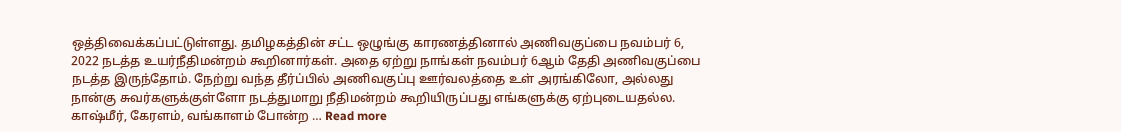ஒத்திவைக்கப்பட்டுள்ளது. தமிழகத்தின் சட்ட ஒழுங்கு காரணத்தினால் அணிவகுப்பை நவம்பர் 6, 2022 நடத்த உயர்நீதிமன்றம் கூறினார்கள். அதை ஏற்று நாங்கள் நவம்பர் 6ஆம் தேதி அணிவகுப்பை நடத்த இருந்தோம். நேற்று வந்த தீர்ப்பில் அணிவகுப்பு ஊர்வலத்தை உள் அரங்கிலோ, அல்லது நான்கு சுவர்களுக்குள்ளோ நடத்துமாறு நீதிமன்றம் கூறியிருப்பது எங்களுக்கு ஏற்புடையதல்ல. காஷ்மீர், கேரளம், வங்காளம் போன்ற … Read more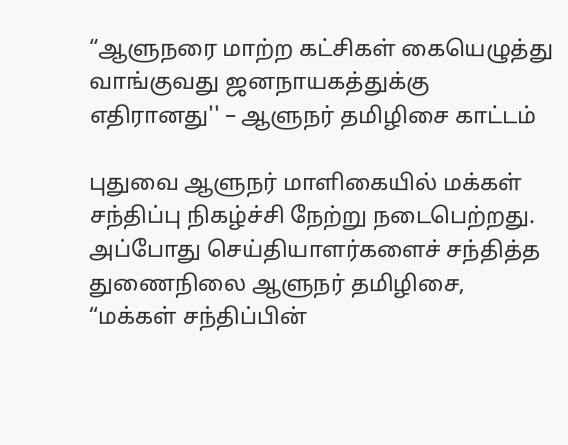“ஆளுநரை மாற்ற கட்சிகள் கையெழுத்து வாங்குவது ஜனநாயகத்துக்கு எதிரானது'' – ஆளுநர் தமிழிசை காட்டம்

புதுவை ஆளுநர் மாளிகையில் மக்கள் சந்திப்பு நிகழ்ச்சி நேற்று நடைபெற்றது. அப்போது செய்தியாளர்களைச் சந்தித்த துணைநிலை ஆளுநர் தமிழிசை, “மக்கள் சந்திப்பின்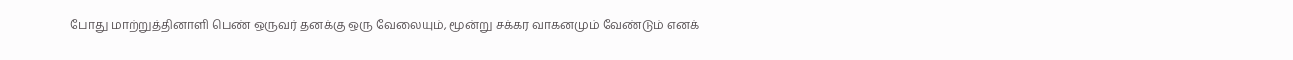போது மாற்றுத்தினாளி பெண் ஒருவர் தனக்கு ஒரு வேலையும், மூன்று சக்கர வாகனமும் வேண்டும் எனக்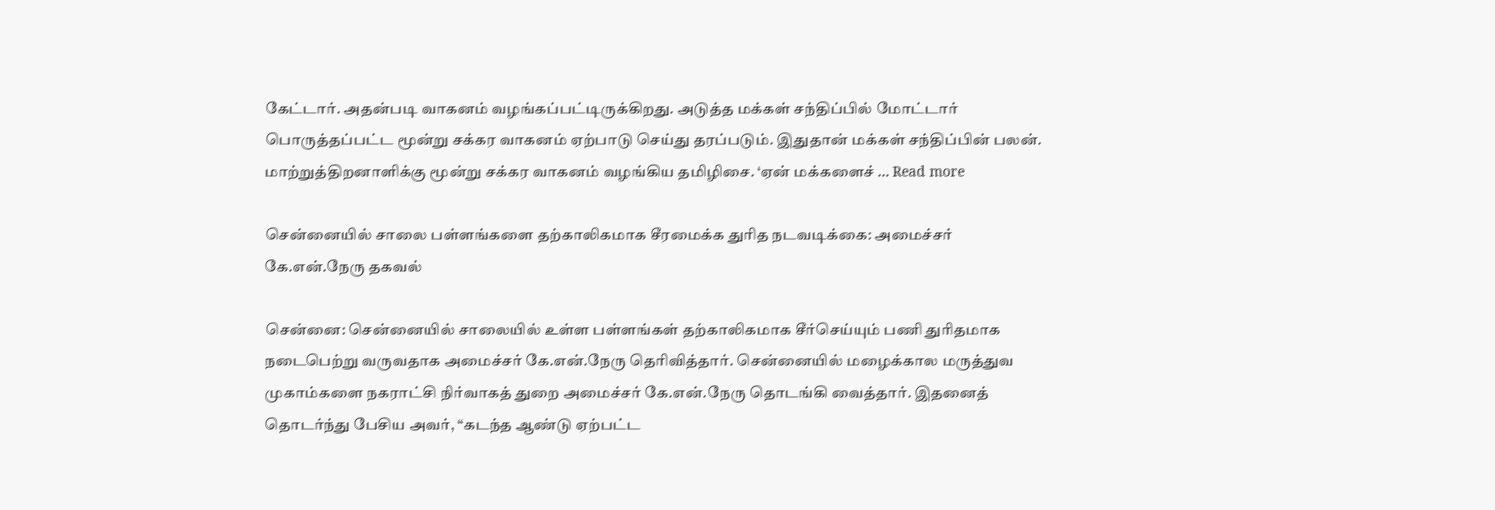கேட்டார். அதன்படி வாகனம் வழங்கப்பட்டிருக்கிறது. அடுத்த மக்கள் சந்திப்பில் மோட்டார் பொருத்தப்பட்ட மூன்று சக்கர வாகனம் ஏற்பாடு செய்து தரப்படும். இதுதான் மக்கள் சந்திப்பின் பலன். மாற்றுத்திறனாளிக்கு மூன்று சக்கர வாகனம் வழங்கிய தமிழிசை. ‘ஏன் மக்களைச் … Read more

சென்னையில் சாலை பள்ளங்களை தற்காலிகமாக சீரமைக்க துரித நடவடிக்கை: அமைச்சர் கே.என்.நேரு தகவல்

சென்னை: சென்னையில் சாலையில் உள்ள பள்ளங்கள் தற்காலிகமாக சீர்செய்யும் பணி துரிதமாக நடைபெற்று வருவதாக அமைச்சர் கே.என்.நேரு தெரிவித்தார். சென்னையில் மழைக்கால மருத்துவ முகாம்களை நகராட்சி நிர்வாகத் துறை அமைச்சர் கே.என்.நேரு தொடங்கி வைத்தார். இதனைத் தொடர்ந்து பேசிய அவர், “கடந்த ஆண்டு ஏற்பட்ட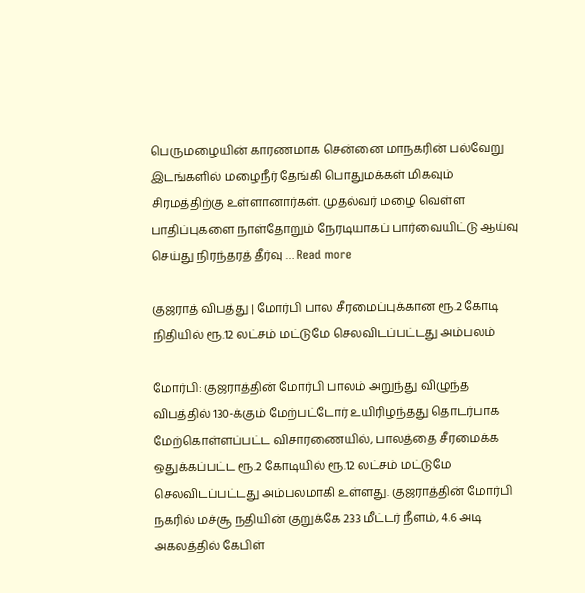பெருமழையின் காரணமாக சென்னை மாநகரின் பல்வேறு இடங்களில் மழைநீர் தேங்கி பொதுமக்கள் மிகவும் சிரமத்திற்கு உள்ளானார்கள். முதல்வர் மழை வெள்ள பாதிப்புகளை நாள்தோறும் நேரடியாகப் பார்வையிட்டு ஆய்வு செய்து நிரந்தரத் தீர்வு … Read more

குஜராத் விபத்து | மோர்பி பால சீரமைப்புக்கான ரூ.2 கோடி நிதியில் ரூ.12 லட்சம் மட்டுமே செலவிடப்பட்டது அம்பலம்

மோர்பி: குஜராத்தின் மோர்பி பாலம் அறுந்து விழுந்த விபத்தில் 130-க்கும் மேற்பட்டோர் உயிரிழந்தது தொடர்பாக மேற்கொள்ளப்பட்ட விசாரணையில், பாலத்தை சீரமைக்க ஒதுக்கப்பட்ட ரூ.2 கோடியில் ரூ.12 லட்சம் மட்டுமே செலவிடப்பட்டது அம்பலமாகி உள்ளது. குஜராத்தின் மோர்பி நகரில் மச்சூ நதியின் குறுக்கே 233 மீட்டர் நீளம், 4.6 அடி அகலத்தில் கேபிள்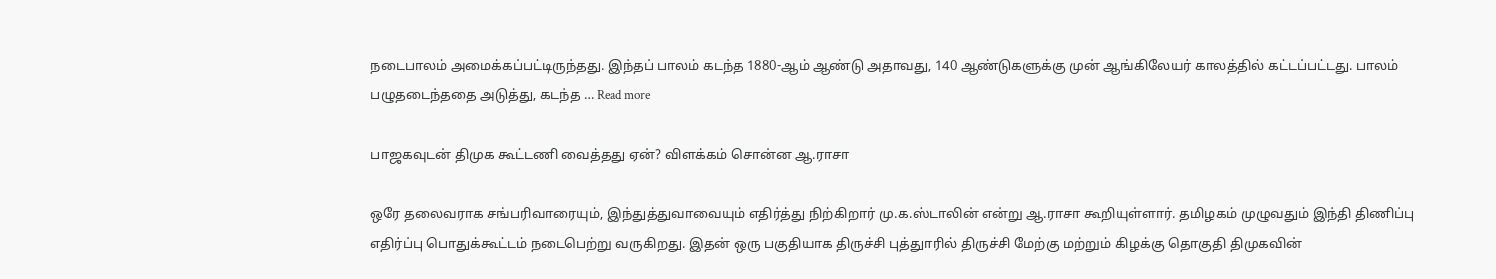நடைபாலம் அமைக்கப்பட்டிருந்தது. இந்தப் பாலம் கடந்த 1880-ஆம் ஆண்டு அதாவது, 140 ஆண்டுகளுக்கு முன் ஆங்கிலேயர் காலத்தில் கட்டப்பட்டது. பாலம் பழுதடைந்ததை அடுத்து, கடந்த … Read more

பாஜகவுடன் திமுக கூட்டணி வைத்தது ஏன்? விளக்கம் சொன்ன ஆ.ராசா

ஒரே தலைவராக சங்பரிவாரையும், இந்துத்துவாவையும் எதிர்த்து நிற்கிறார் மு.க.ஸ்டாலின் என்று ஆ.ராசா கூறியுள்ளார். தமிழகம் முழுவதும் இந்தி திணிப்பு எதிர்ப்பு பொதுக்கூட்டம் நடைபெற்று வருகிறது. இதன் ஒரு பகுதியாக திருச்சி புத்துாரில் திருச்சி மேற்கு மற்றும் கிழக்கு தொகுதி திமுகவின்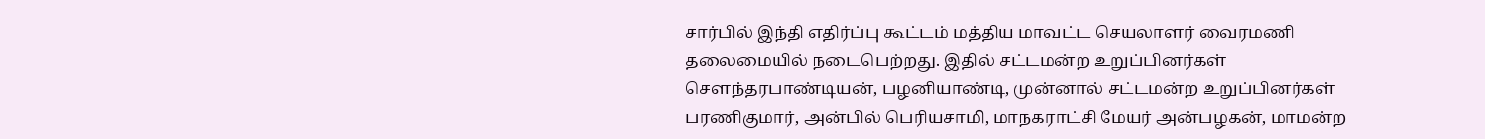சார்பில் இந்தி எதிர்ப்பு கூட்டம் மத்திய மாவட்ட செயலாளர் வைரமணி தலைமையில் நடைபெற்றது. இதில் சட்டமன்ற உறுப்பினர்கள் சௌந்தரபாண்டியன், பழனியாண்டி, முன்னால் சட்டமன்ற உறுப்பினர்கள் பரணிகுமார், அன்பில் பெரியசாமி, மாநகராட்சி மேயர் அன்பழகன், மாமன்ற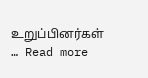உறுப்பினர்கள் … Read more